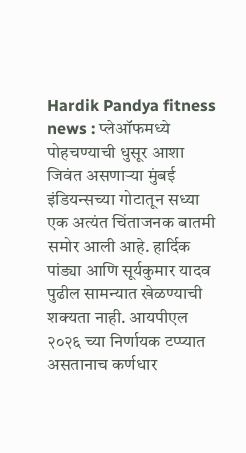Hardik Pandya fitness news : प्लेऑफमध्ये पोहचण्याची धुसूर आशा जिवंत असणाऱ्या मुंबई इंडियन्सच्या गोटातून सध्या एक अत्यंत चिंताजनक बातमी समोर आली आहे. हार्दिक पांड्या आणि सूर्यकुमार यादव पुढील सामन्यात खेळण्याची शक्यता नाही. आयपीएल २०२६ च्या निर्णायक टप्प्यात असतानाच कर्णधार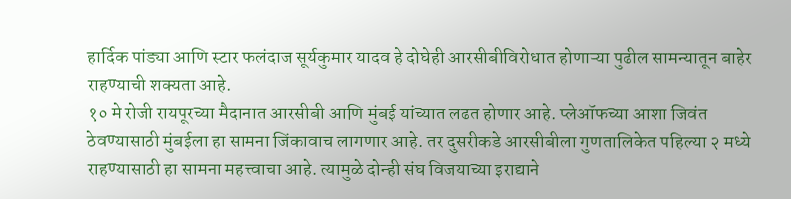हार्दिक पांड्या आणि स्टार फलंदाज सूर्यकुमार यादव हे दोघेही आरसीबीविरोधात होणाऱ्या पुढील सामन्यातून बाहेर राहण्याची शक्यता आहे.
१० मे रोजी रायपूरच्या मैदानात आरसीबी आणि मुंबई यांच्यात लढत होणार आहे. प्लेऑफच्या आशा जिवंत ठेवण्यासाठी मुंबईला हा सामना जिंकावाच लागणार आहे. तर दुसरीकडे आरसीबीला गुणतालिकेत पहिल्या २ मध्ये राहण्यासाठी हा सामना महत्त्वाचा आहे. त्यामुळे दोन्ही संघ विजयाच्या इराद्याने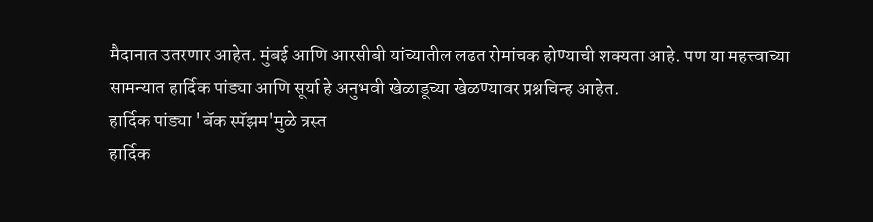मैदानात उतरणार आहेत. मुंबई आणि आरसीबी यांच्यातील लढत रोमांचक होण्याची शक्यता आहे. पण या महत्त्वाच्या सामन्यात हार्दिक पांड्या आणि सूर्या हे अनुभवी खेळाडूच्या खेळण्यावर प्रश्नचिन्ह आहेत.
हार्दिक पांड्या 'बॅक स्पॅझम'मुळे त्रस्त
हार्दिक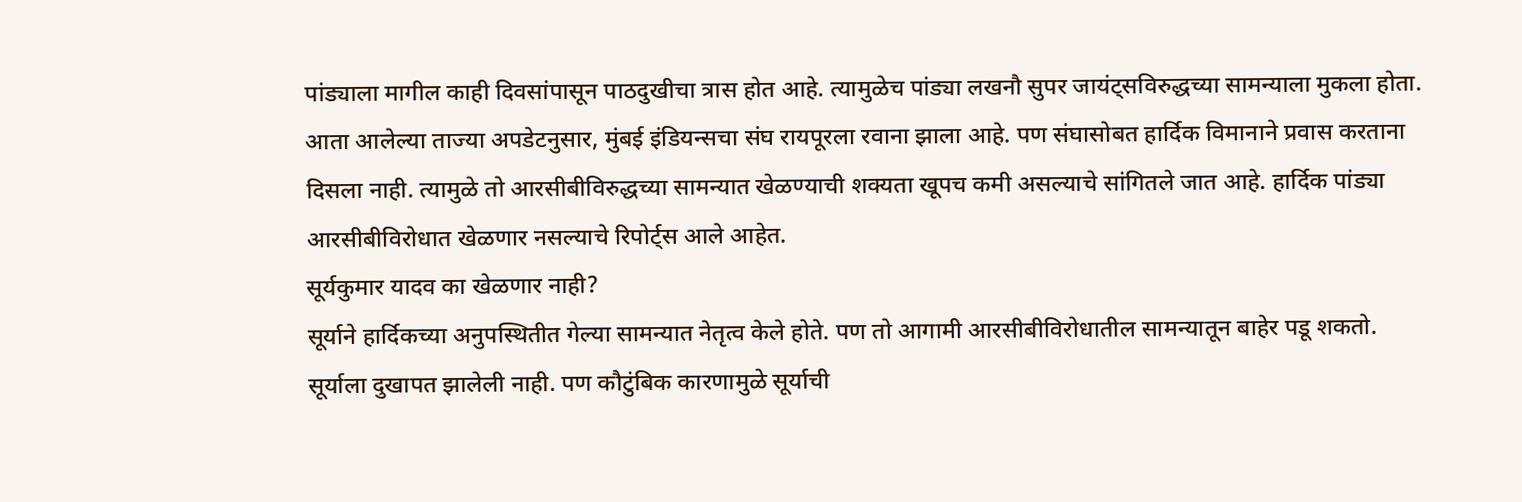पांड्याला मागील काही दिवसांपासून पाठदुखीचा त्रास होत आहे. त्यामुळेच पांड्या लखनौ सुपर जायंट्सविरुद्धच्या सामन्याला मुकला होता. आता आलेल्या ताज्या अपडेटनुसार, मुंबई इंडियन्सचा संघ रायपूरला रवाना झाला आहे. पण संघासोबत हार्दिक विमानाने प्रवास करताना दिसला नाही. त्यामुळे तो आरसीबीविरुद्धच्या सामन्यात खेळण्याची शक्यता खूपच कमी असल्याचे सांगितले जात आहे. हार्दिक पांड्या आरसीबीविरोधात खेळणार नसल्याचे रिपोर्ट्स आले आहेत.
सूर्यकुमार यादव का खेळणार नाही?
सूर्याने हार्दिकच्या अनुपस्थितीत गेल्या सामन्यात नेतृत्व केले होते. पण तो आगामी आरसीबीविरोधातील सामन्यातून बाहेर पडू शकतो. सूर्याला दुखापत झालेली नाही. पण कौटुंबिक कारणामुळे सूर्याची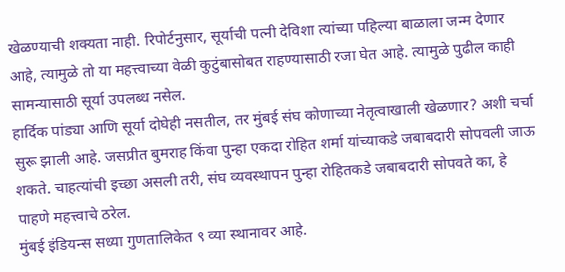खेळण्याची शक्यता नाही. रिपोर्टनुसार, सूर्याची पत्नी देविशा त्यांच्या पहिल्या बाळाला जन्म देणार आहे, त्यामुळे तो या महत्त्वाच्या वेळी कुटुंबासोबत राहण्यासाठी रजा घेत आहे. त्यामुळे पुढील काही सामन्यासाठी सूर्या उपलब्ध नसेल.
हार्दिक पांड्या आणि सूर्या दोघेही नसतील, तर मुंबई संघ कोणाच्या नेतृत्वाखाली खेळणार? अशी चर्चा सुरू झाली आहे. जसप्रीत बुमराह किंवा पुन्हा एकदा रोहित शर्मा यांच्याकडे जबाबदारी सोपवली जाऊ शकते. चाहत्यांची इच्छा असली तरी, संघ व्यवस्थापन पुन्हा रोहितकडे जबाबदारी सोपवते का, हे पाहणे महत्त्वाचे ठरेल.
मुंबई इंडियन्स सध्या गुणतालिकेत ९ व्या स्थानावर आहे.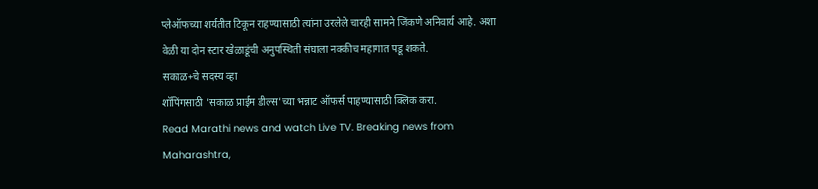प्लेऑफच्या शर्यतीत टिकून राहण्यासाठी त्यांना उरलेले चारही सामने जिंकणे अनिवार्य आहे. अशा वेळी या दोन स्टार खेळाडूंची अनुपस्थिती संघाला नक्कीच महागात पडू शकते.
सकाळ+चे सदस्य व्हा
शॉपिंगसाठी 'सकाळ प्राईम डील्स'च्या भन्नाट ऑफर्स पाहण्यासाठी क्लिक करा.
Read Marathi news and watch Live TV. Breaking news from Maharashtra,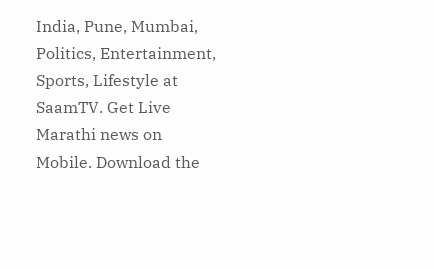India, Pune, Mumbai, Politics, Entertainment, Sports, Lifestyle at SaamTV. Get Live Marathi news on Mobile. Download the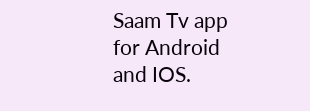Saam Tv app for Android and IOS.